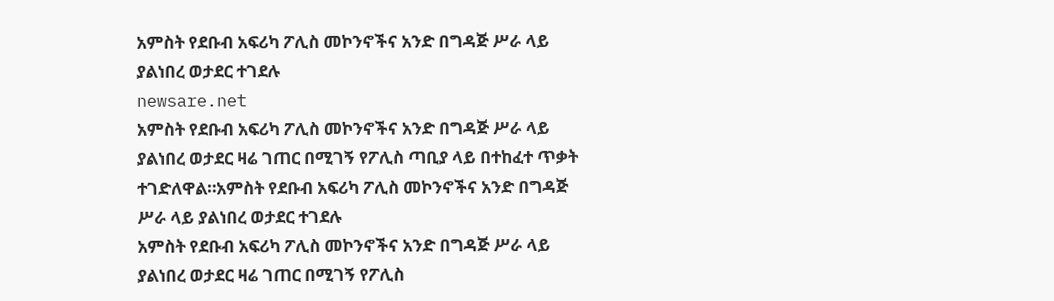አምስት የደቡብ አፍሪካ ፖሊስ መኮንኖችና አንድ በግዳጅ ሥራ ላይ ያልነበረ ወታደር ተገደሉ
newsare.net
አምስት የደቡብ አፍሪካ ፖሊስ መኮንኖችና አንድ በግዳጅ ሥራ ላይ ያልነበረ ወታደር ዛሬ ገጠር በሚገኝ የፖሊስ ጣቢያ ላይ በተከፈተ ጥቃት ተገድለዋል።አምስት የደቡብ አፍሪካ ፖሊስ መኮንኖችና አንድ በግዳጅ ሥራ ላይ ያልነበረ ወታደር ተገደሉ
አምስት የደቡብ አፍሪካ ፖሊስ መኮንኖችና አንድ በግዳጅ ሥራ ላይ ያልነበረ ወታደር ዛሬ ገጠር በሚገኝ የፖሊስ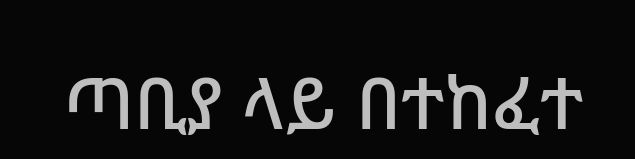ጣቢያ ላይ በተከፈተ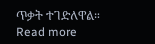ጥቃት ተገድለዋል። Read more